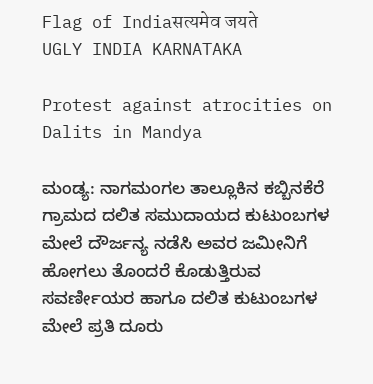Flag of Indiaसत्यमेव जयते
UGLY INDIA KARNATAKA

Protest against atrocities on Dalits in Mandya

ಮಂಡ್ಯ: ನಾಗಮಂಗಲ ತಾಲ್ಲೂಕಿನ ಕಬ್ಬಿನಕೆರೆ ಗ್ರಾಮದ ದಲಿತ ಸಮುದಾಯದ ಕುಟುಂಬಗಳ ಮೇಲೆ ದೌರ್ಜನ್ಯ ನಡೆಸಿ ಅವರ ಜಮೀನಿಗೆ ಹೋಗಲು ತೊಂದರೆ ಕೊಡುತ್ತಿರುವ ಸವರ್ಣೀಯರ ಹಾಗೂ ದಲಿತ ಕುಟುಂಬಗಳ ಮೇಲೆ ಪ್ರತಿ ದೂರು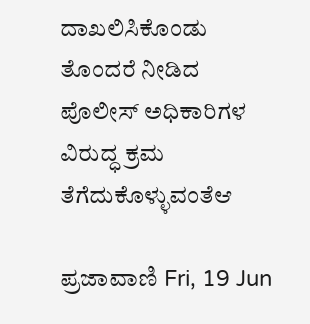ದಾಖಲಿಸಿಕೊಂಡು ತೊಂದರೆ ನೀಡಿದ ಪೊಲೀಸ್‌ ಅಧಿಕಾರಿಗಳ ವಿರುದ್ಧ ಕ್ರಮ ತೆಗೆದುಕೊಳ್ಳುವಂತೆಆ

ಪ್ರಜಾವಾಣಿ Fri, 19 Jun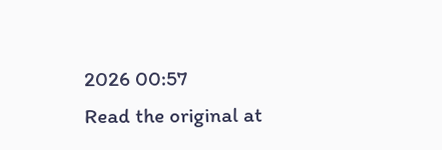2026 00:57
Read the original at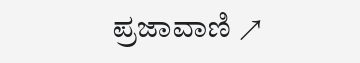ಪ್ರಜಾವಾಣಿ ↗